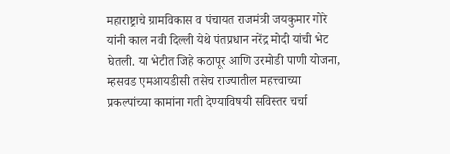महाराष्ट्राचे ग्रामविकास व पंचायत राजमंत्री जयकुमार गोरे यांनी काल नवी दिल्ली येथे पंतप्रधान नरेंद्र मोदी यांची भेट घेतली. या भेटीत जिहे कठापूर आणि उरमोडी पाणी योजना, म्हसवड एमआयडीसी तसेच राज्यातील महत्त्वाच्या प्रकल्पांच्या कामांना गती देण्याविषयी सविस्तर चर्चा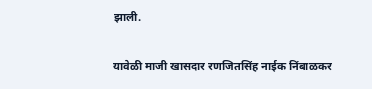झाली.

यावेळी माजी खासदार रणजितसिंह नाईक निंबाळकर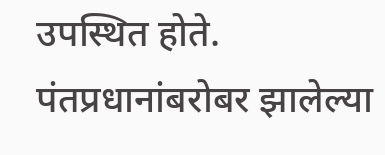उपस्थित होते. पंतप्रधानांबरोबर झालेल्या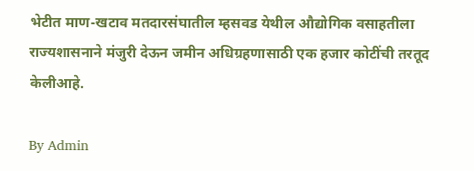भेटीत माण-खटाव मतदारसंघातील म्हसवड येथील औद्योगिक वसाहतीला राज्यशासनाने मंजुरी देऊन जमीन अधिग्रहणासाठी एक हजार कोटींची तरतूद केलीआहे.

By Admin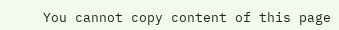You cannot copy content of this page